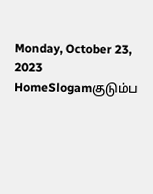Monday, October 23, 2023
HomeSlogamகுடும்ப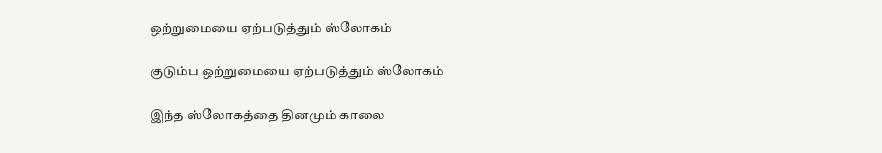ஒற்றுமையை ஏற்படுத்தும் ஸ்லோகம்

குடும்ப ஒற்றுமையை ஏற்படுத்தும் ஸ்லோகம்

இந்த ஸ்லோகத்தை தினமும் காலை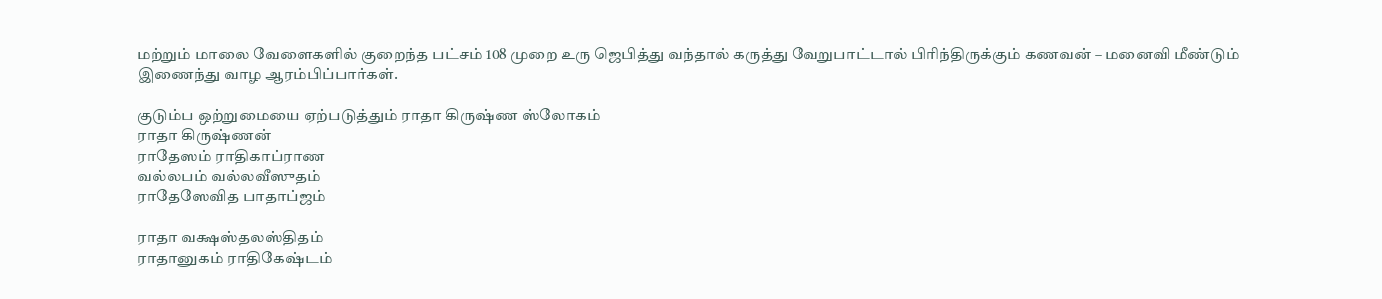மற்றும் மாலை வேளைகளில் குறைந்த பட்சம் 108 முறை உரு ஜெபித்து வந்தால் கருத்து வேறுபாட்டால் பிரிந்திருக்கும் கணவன் – மனைவி மீண்டும் இணைந்து வாழ ஆரம்பிப்பார்கள்.

குடும்ப ஒற்றுமையை ஏற்படுத்தும் ராதா கிருஷ்ண ஸ்லோகம்
ராதா கிருஷ்ணன்
ராதேஸம் ராதிகாப்ராண
வல்லபம் வல்லவீஸுதம்
ராதேஸேவித பாதாப்ஜம்

ராதா வக்ஷஸ்தலஸ்திதம்
ராதானுகம் ராதிகேஷ்டம்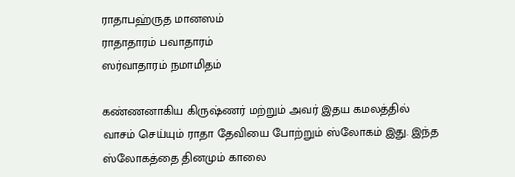ராதாபஹ்ருத மானஸம்
ராதாதாரம் பவாதாரம்
ஸர்வாதாரம் நமாமிதம்

கண்ணனாகிய கிருஷ்ணர் மற்றும் அவர் இதய கமலத்தில் வாசம் செய்யும் ராதா தேவியை போற்றும் ஸ்லோகம் இது. இந்த ஸ்லோகத்தை தினமும் காலை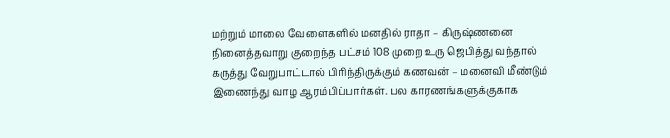மற்றும் மாலை வேளைகளில் மனதில் ராதா – கிருஷ்ணனை நினைத்தவாறு குறைந்த பட்சம் 108 முறை உரு ஜெபித்து வந்தால் கருத்து வேறுபாட்டால் பிரிந்திருக்கும் கணவன் – மனைவி மீண்டும் இணைந்து வாழ ஆரம்பிப்பார்கள். பல காரணங்களுக்குகாக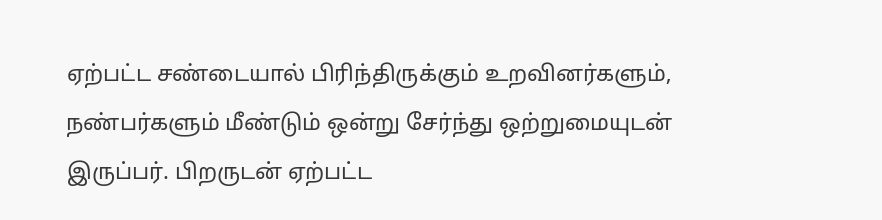ஏற்பட்ட சண்டையால் பிரிந்திருக்கும் உறவினர்களும், நண்பர்களும் மீண்டும் ஒன்று சேர்ந்து ஒற்றுமையுடன் இருப்பர். பிறருடன் ஏற்பட்ட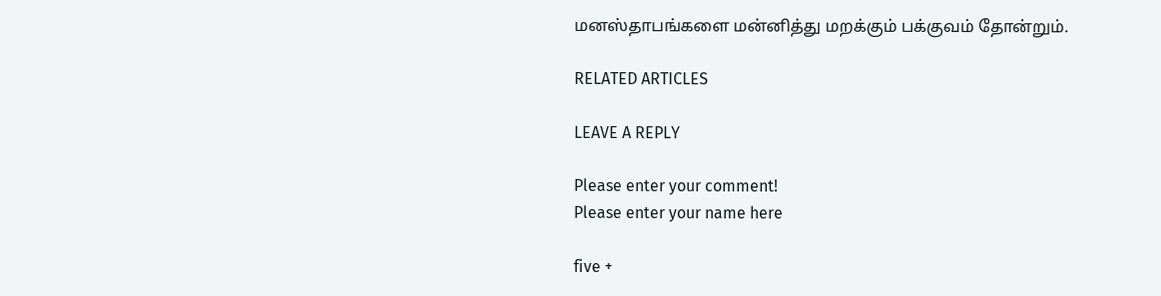மனஸ்தாபங்களை மன்னித்து மறக்கும் பக்குவம் தோன்றும்.

RELATED ARTICLES

LEAVE A REPLY

Please enter your comment!
Please enter your name here

five +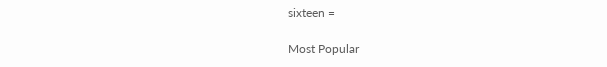sixteen =

Most Popular